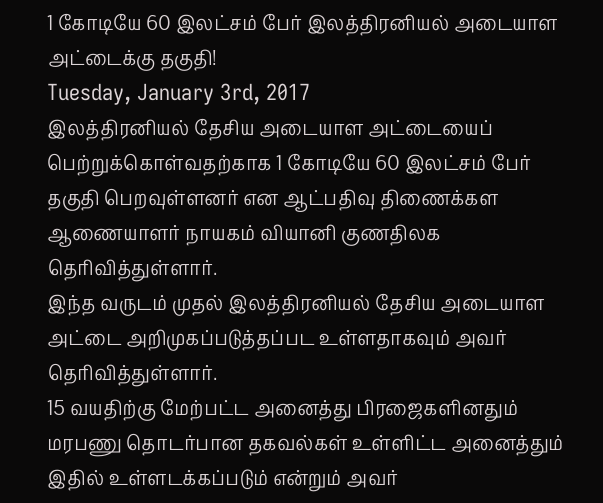1 கோடியே 60 இலட்சம் பேர் இலத்திரனியல் அடையாள அட்டைக்கு தகுதி!
Tuesday, January 3rd, 2017
இலத்திரனியல் தேசிய அடையாள அட்டையைப் பெற்றுக்கொள்வதற்காக 1 கோடியே 60 இலட்சம் பேர் தகுதி பெறவுள்ளனர் என ஆட்பதிவு திணைக்கள ஆணையாளர் நாயகம் வியானி குணதிலக தெரிவித்துள்ளார்.
இந்த வருடம் முதல் இலத்திரனியல் தேசிய அடையாள அட்டை அறிமுகப்படுத்தப்பட உள்ளதாகவும் அவர் தெரிவித்துள்ளார்.
15 வயதிற்கு மேற்பட்ட அனைத்து பிரஜைகளினதும் மரபணு தொடர்பான தகவல்கள் உள்ளிட்ட அனைத்தும் இதில் உள்ளடக்கப்படும் என்றும் அவர்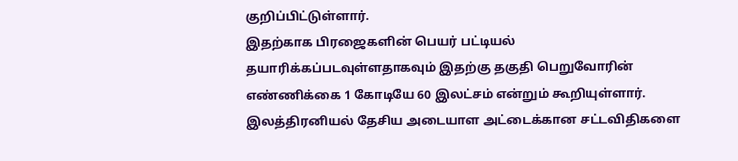குறிப்பிட்டுள்ளார்.
இதற்காக பிரஜைகளின் பெயர் பட்டியல் தயாரிக்கப்படவுள்ளதாகவும் இதற்கு தகுதி பெறுவோரின் எண்ணிக்கை 1 கோடியே 60 இலட்சம் என்றும் கூறியுள்ளார்.
இலத்திரனியல் தேசிய அடையாள அட்டைக்கான சட்டவிதிகளை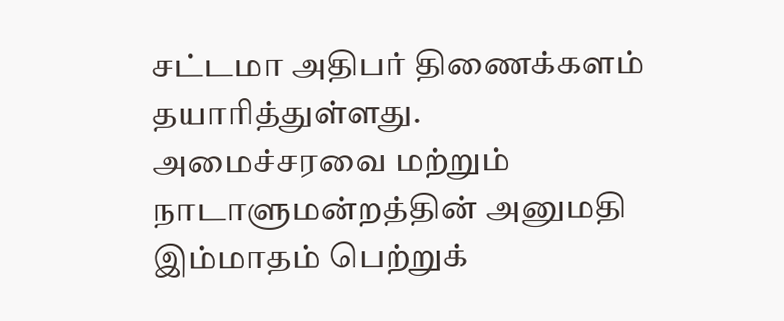சட்டமா அதிபர் திணைக்களம் தயாரித்துள்ளது.
அமைச்சரவை மற்றும் நாடாளுமன்றத்தின் அனுமதி இம்மாதம் பெற்றுக்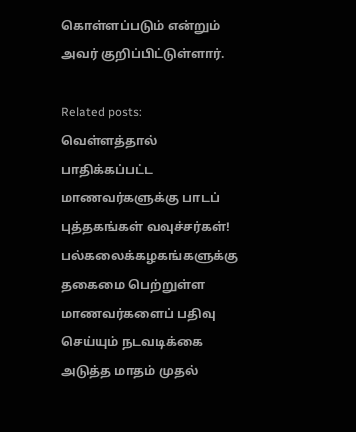கொள்ளப்படும் என்றும் அவர் குறிப்பிட்டுள்ளார்.

Related posts:
வெள்ளத்தால் பாதிக்கப்பட்ட மாணவர்களுக்கு பாடப் புத்தகங்கள் வவுச்சர்கள்!
பல்கலைக்கழகங்களுக்கு தகைமை பெற்றுள்ள மாணவர்களைப் பதிவு செய்யும் நடவடிக்கை அடுத்த மாதம் முதல்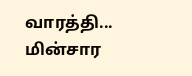வாரத்தி...
மின்சார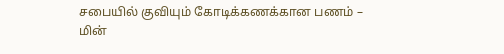சபையில் குவியும் கோடிக்கணக்கான பணம் – மின்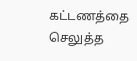கட்டணத்தை செலுத்த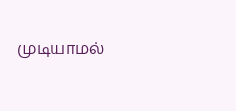முடியாமல்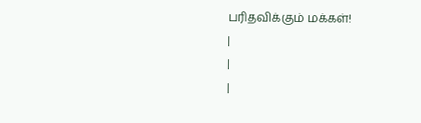பரிதவிக்கும் மக்கள்!
|
|
|